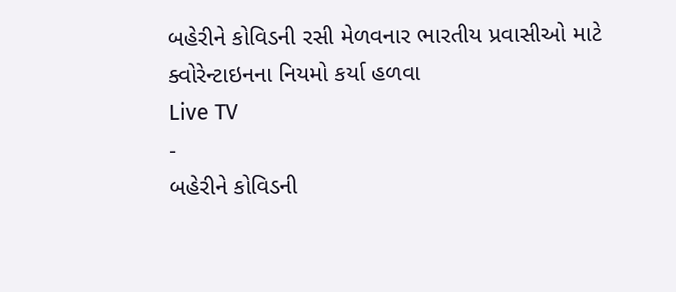બહેરીને કોવિડની રસી મેળવનાર ભારતીય પ્રવાસીઓ માટે ક્વોરેન્ટાઇનના નિયમો કર્યા હળવા
Live TV
-
બહેરીને કોવિડની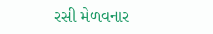રસી મેળવનાર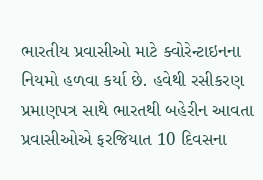ભારતીય પ્રવાસીઓ માટે ક્વોરેન્ટાઇનના નિયમો હળવા કર્યા છે. હવેથી રસીકરણ પ્રમાણપત્ર સાથે ભારતથી બહેરીન આવતા પ્રવાસીઓએ ફરજિયાત 10 દિવસના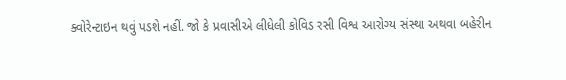ક્વોરેન્ટાઇન થવું પડશે નહીં. જો કે પ્રવાસીએ લીધેલી કોવિડ રસી વિશ્વ આરોગ્ય સંસ્થા અથવા બહેરીન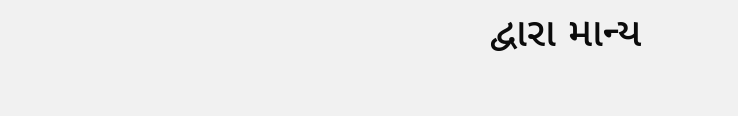દ્વારા માન્ય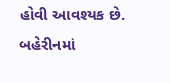હોવી આવશ્યક છે. બહેરીનમાં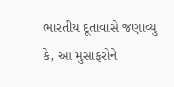ભારતીય દૂતાવાસે જણાવ્યુ કે, આ મુસાફરોને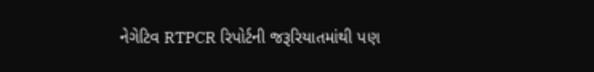નેગેટિવ RTPCR રિપોર્ટની જરૂરિયાતમાંથી પણ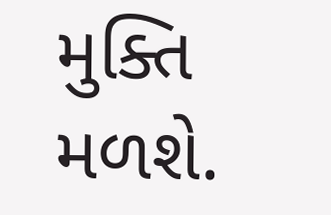મુક્તિ મળશે.